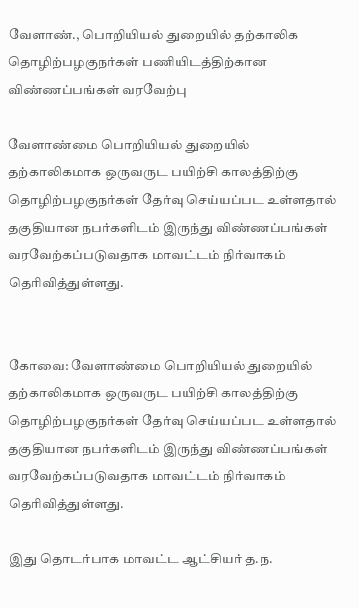வேளாண்., பொறியியல் துறையில் தற்காலிக தொழிற்பழகுநர்கள் பணியிடத்திற்கான விண்ணப்பங்கள் வரவேற்பு

வேளாண்மை பொறியியல் துறையில் தற்காலிகமாக ஒருவருட பயிற்சி காலத்திற்கு தொழிற்பழகுநர்கள் தேர்வு செய்யப்பட உள்ளதால் தகுதியான நபர்களிடம் இருந்து விண்ணப்பங்கள் வரவேற்கப்படுவதாக மாவட்டம் நிர்வாகம் தெரிவித்துள்ளது.


கோவை: வேளாண்மை பொறியியல் துறையில் தற்காலிகமாக ஒருவருட பயிற்சி காலத்திற்கு தொழிற்பழகுநர்கள் தேர்வு செய்யப்பட உள்ளதால் தகுதியான நபர்களிடம் இருந்து விண்ணப்பங்கள் வரவேற்கப்படுவதாக மாவட்டம் நிர்வாகம் தெரிவித்துள்ளது.

இது தொடர்பாக மாவட்ட ஆட்சியர் த.ந.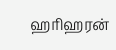ஹரிஹரன்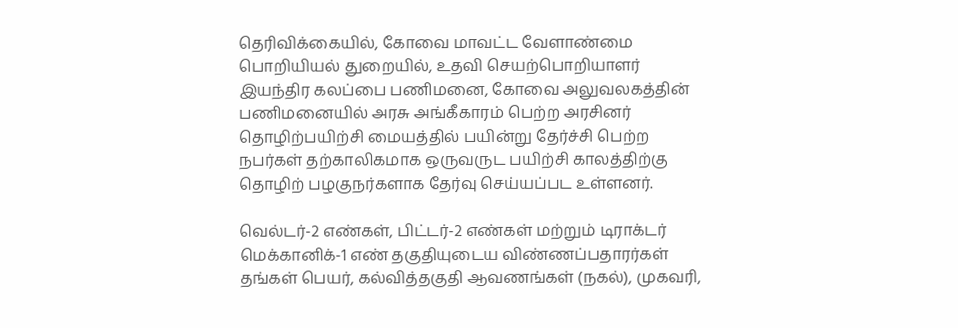தெரிவிக்கையில், கோவை மாவட்ட வேளாண்மை பொறியியல் துறையில், உதவி செயற்பொறியாளர் இயந்திர கலப்பை பணிமனை, கோவை அலுவலகத்தின் பணிமனையில் அரசு அங்கீகாரம் பெற்ற அரசினர் தொழிற்பயிற்சி மையத்தில் பயின்று தேர்ச்சி பெற்ற நபர்கள் தற்காலிகமாக ஒருவருட பயிற்சி காலத்திற்கு தொழிற் பழகுநர்களாக தேர்வு செய்யப்பட உள்ளனர்.

வெல்டர்-2 எண்கள், பிட்டர்-2 எண்கள் மற்றும் டிராக்டர் மெக்கானிக்-1 எண் தகுதியுடைய விண்ணப்பதாரர்கள் தங்கள் பெயர், கல்வித்தகுதி ஆவணங்கள் (நகல்), முகவரி,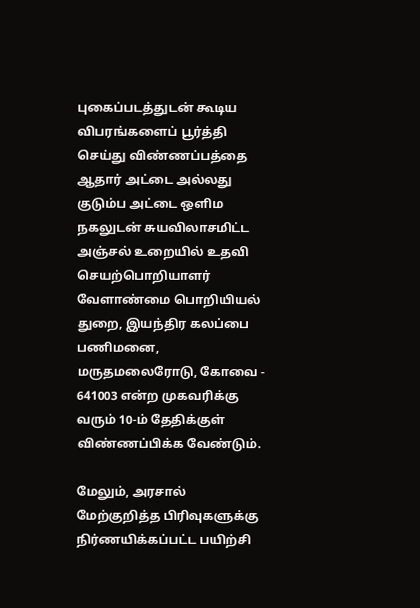புகைப்படத்துடன் கூடிய விபரங்களைப் பூர்த்தி செய்து விண்ணப்பத்தை ஆதார் அட்டை அல்லது குடும்ப அட்டை ஒளிம நகலுடன் சுயவிலாசமிட்ட அஞ்சல் உறையில் உதவி செயற்பொறியாளர் வேளாண்மை பொறியியல் துறை, இயந்திர கலப்பை பணிமனை, மருதமலைரோடு, கோவை - 641003 என்ற முகவரிக்கு வரும் 10-ம் தேதிக்குள் விண்ணப்பிக்க வேண்டும்.

மேலும், அரசால் மேற்குறித்த பிரிவுகளுக்கு நிர்ணயிக்கப்பட்ட பயிற்சி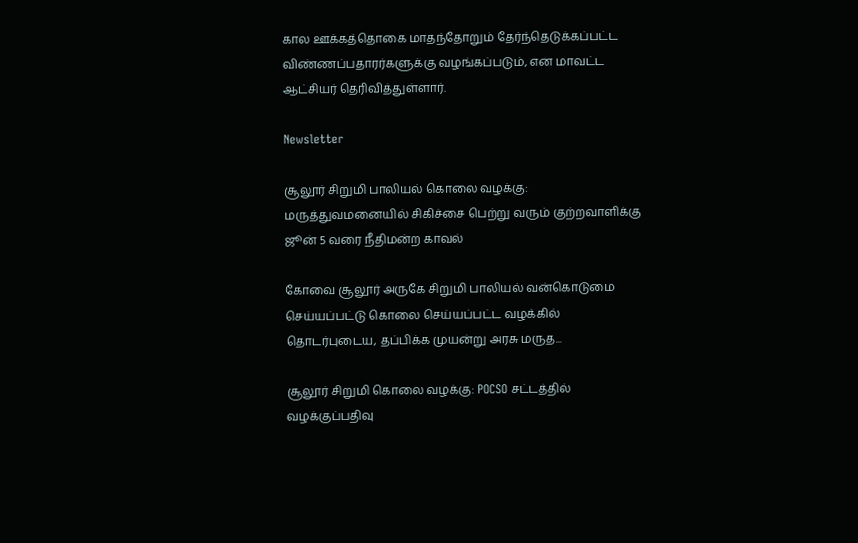கால ஊக்கத்தொகை மாதந்தோறும் தேர்ந்தெடுக்கப்பட்ட விண்ணப்பதாரர்களுக்கு வழங்கப்படும், என மாவட்ட ஆட்சியர் தெரிவித்துள்ளார்.

Newsletter

சூலூர் சிறுமி பாலியல் கொலை வழக்கு: மருத்துவமனையில் சிகிச்சை பெற்று வரும் குற்றவாளிக்கு ஜூன் 5 வரை நீதிமன்ற காவல்

கோவை சூலூர் அருகே சிறுமி பாலியல் வன்கொடுமை செய்யப்பட்டு கொலை செய்யப்பட்ட வழக்கில் தொடர்புடைய, தப்பிக்க முயன்று அரசு மருத...

சூலூர் சிறுமி கொலை வழக்கு: POCSO சட்டத்தில் வழக்குப்பதிவு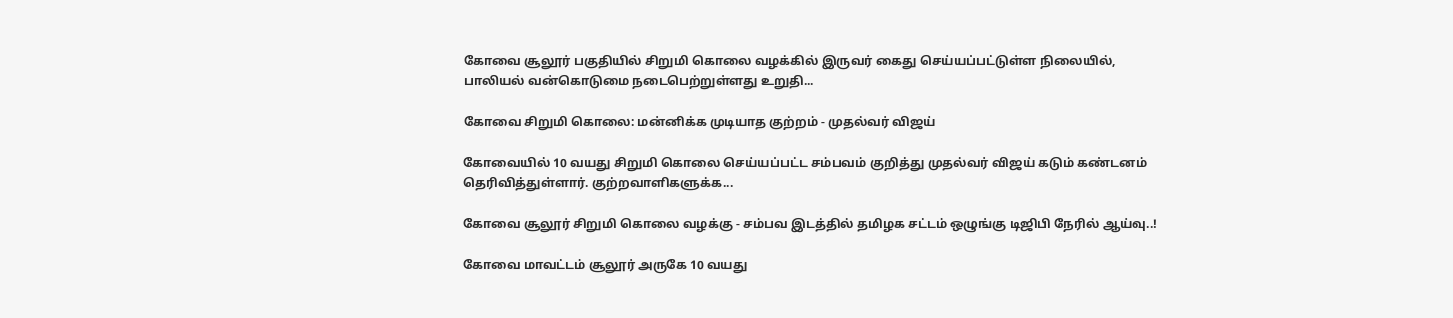கோவை சூலூர் பகுதியில் சிறுமி கொலை வழக்கில் இருவர் கைது செய்யப்பட்டுள்ள நிலையில், பாலியல் வன்கொடுமை நடைபெற்றுள்ளது உறுதி...

கோவை சிறுமி கொலை: மன்னிக்க முடியாத குற்றம் - முதல்வர் விஜய்

கோவையில் 10 வயது சிறுமி கொலை செய்யப்பட்ட சம்பவம் குறித்து முதல்வர் விஜய் கடும் கண்டனம் தெரிவித்துள்ளார். குற்றவாளிகளுக்க...

கோவை சூலூர் சிறுமி கொலை வழக்கு - சம்பவ இடத்தில் தமிழக சட்டம் ஒழுங்கு டிஜிபி நேரில் ஆய்வு..!

கோவை மாவட்டம் சூலூர் அருகே 10 வயது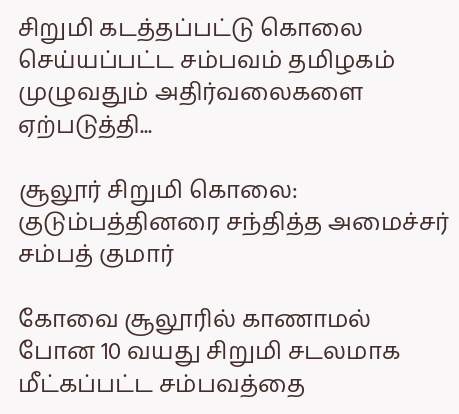சிறுமி கடத்தப்பட்டு கொலை செய்யப்பட்ட சம்பவம் தமிழகம் முழுவதும் அதிர்வலைகளை ஏற்படுத்தி...

சூலூர் சிறுமி கொலை: குடும்பத்தினரை சந்தித்த அமைச்சர் சம்பத் குமார்

கோவை சூலூரில் காணாமல் போன 10 வயது சிறுமி சடலமாக மீட்கப்பட்ட சம்பவத்தை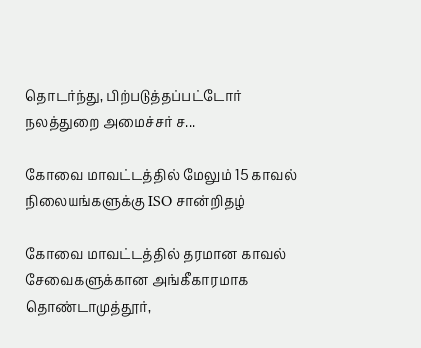தொடர்ந்து, பிற்படுத்தப்பட்டோர் நலத்துறை அமைச்சர் ச...

கோவை மாவட்டத்தில் மேலும் 15 காவல் நிலையங்களுக்கு ISO சான்றிதழ்

கோவை மாவட்டத்தில் தரமான காவல் சேவைகளுக்கான அங்கீகாரமாக தொண்டாமுத்தூர்,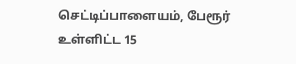செட்டிப்பாளையம், பேரூர் உள்ளிட்ட 15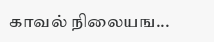காவல் நிலையங...